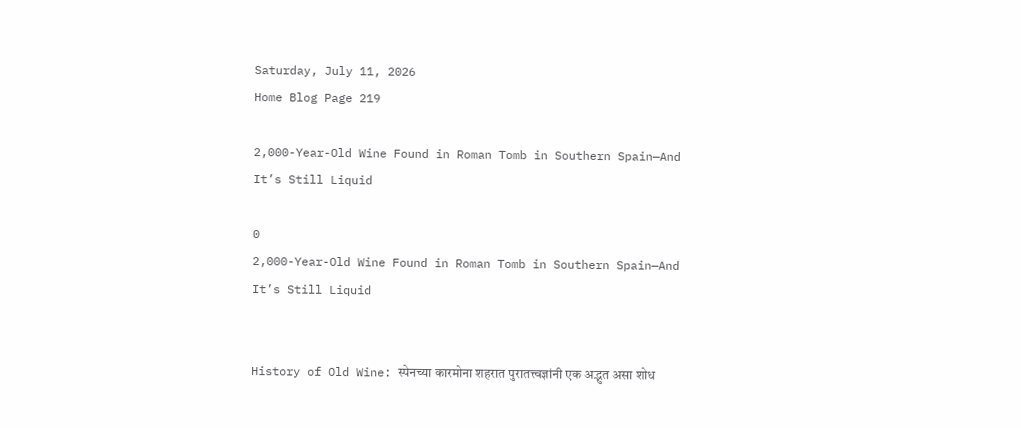Saturday, July 11, 2026
Home Blog Page 219

2,000-Year-Old Wine Found in Roman Tomb in Southern Spain—And It’s Still Liquid

0
2,000-Year-Old Wine Found in Roman Tomb in Southern Spain—And It’s Still Liquid


History of Old Wine: स्पेनच्या कारमोना शहरात पुरातत्त्वज्ञांनी एक अद्भुत असा शोध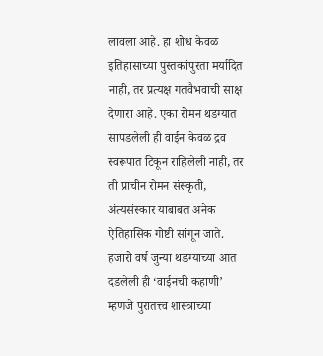लावला आहे. हा शोध केवळ इतिहासाच्या पुस्तकांपुरता मर्यादित नाही, तर प्रत्यक्ष गतवैभवाची साक्ष देणारा आहे. एका रोमन थडग्यात सापडलेली ही वाईन केवळ द्रव स्वरूपात टिकून राहिलेली नाही, तर ती प्राचीन रोमन संस्कृती, अंत्यसंस्कार याबाबत अनेक ऐतिहासिक गोष्टी सांगून जाते. हजारो वर्ष जुन्या थडग्याच्या आत दडलेली ही ‘वाईनची कहाणी’ म्हणजे पुरातत्त्व शास्त्राच्या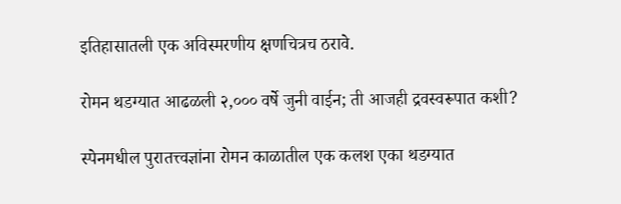इतिहासातली एक अविस्मरणीय क्षणचित्रच ठरावे.

रोमन थडग्यात आढळली २,००० वर्षे जुनी वाईन; ती आजही द्रवस्वरूपात कशी?

स्पेनमधील पुरातत्त्वज्ञांना रोमन काळातील एक कलश एका थडग्यात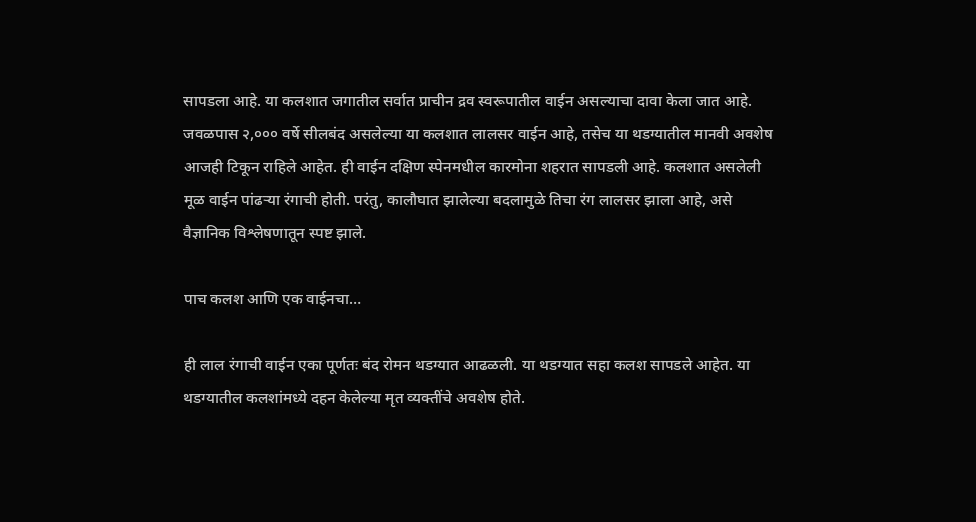सापडला आहे. या कलशात जगातील सर्वात प्राचीन द्रव स्वरूपातील वाईन असल्याचा दावा केला जात आहे. जवळपास २,००० वर्षे सीलबंद असलेल्या या कलशात लालसर वाईन आहे, तसेच या थडग्यातील मानवी अवशेष आजही टिकून राहिले आहेत. ही वाईन दक्षिण स्पेनमधील कारमोना शहरात सापडली आहे. कलशात असलेली मूळ वाईन पांढऱ्या रंगाची होती. परंतु, कालौघात झालेल्या बदलामुळे तिचा रंग लालसर झाला आहे, असे वैज्ञानिक विश्लेषणातून स्पष्ट झाले.

पाच कलश आणि एक वाईनचा…

ही लाल रंगाची वाईन एका पूर्णतः बंद रोमन थडग्यात आढळली. या थडग्यात सहा कलश सापडले आहेत. या थडग्यातील कलशांमध्ये दहन केलेल्या मृत व्यक्तींचे अवशेष होते.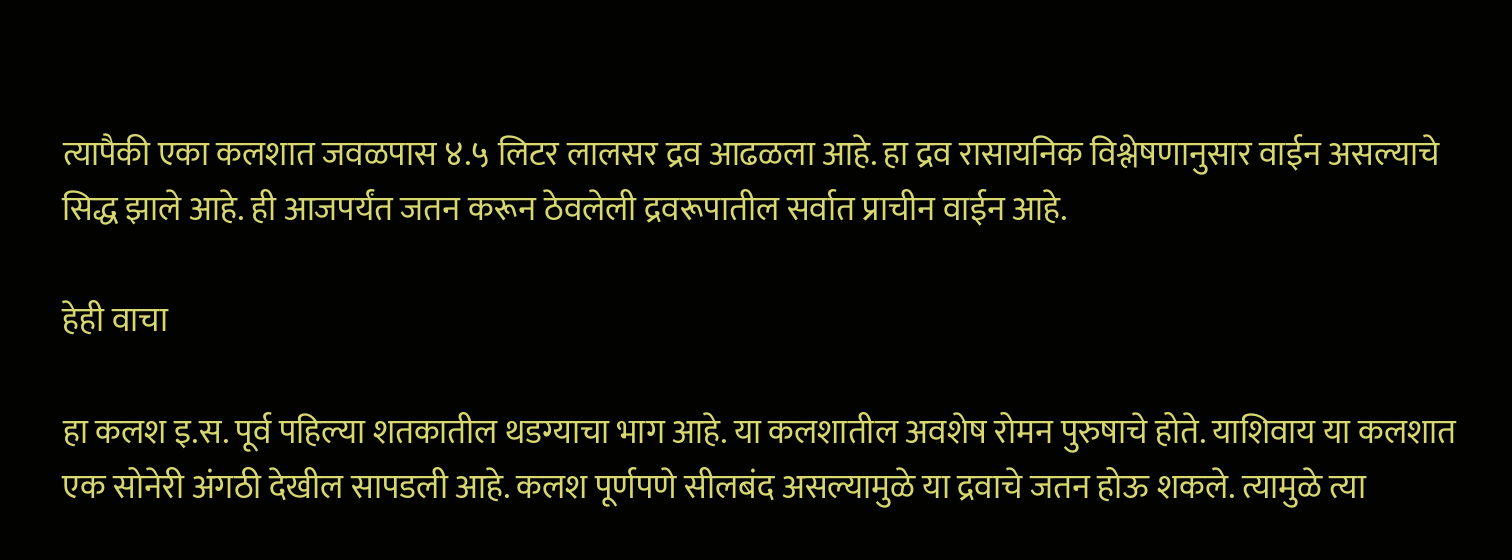त्यापैकी एका कलशात जवळपास ४.५ लिटर लालसर द्रव आढळला आहे. हा द्रव रासायनिक विश्लेषणानुसार वाईन असल्याचे सिद्ध झाले आहे. ही आजपर्यंत जतन करून ठेवलेली द्रवरूपातील सर्वात प्राचीन वाईन आहे.

हेही वाचा

हा कलश इ.स. पूर्व पहिल्या शतकातील थडग्याचा भाग आहे. या कलशातील अवशेष रोमन पुरुषाचे होते. याशिवाय या कलशात एक सोनेरी अंगठी देखील सापडली आहे. कलश पूर्णपणे सीलबंद असल्यामुळे या द्रवाचे जतन होऊ शकले. त्यामुळे त्या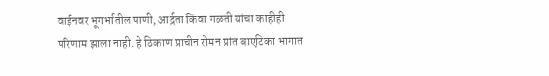वाईनवर भूगर्भातील पाणी, आर्द्रता किंवा गळती यांचा काहीही परिणाम झाला नाही. हे ठिकाण प्राचीन रोमन प्रांत बाएटिका भागात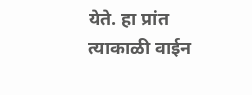येते. हा प्रांत त्याकाळी वाईन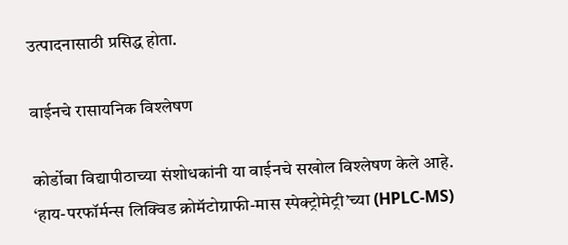उत्पादनासाठी प्रसिद्ध होता.

वाईनचे रासायनिक विश्लेषण

कोर्डोबा विद्यापीठाच्या संशोधकांनी या वाईनचे सखोल विश्लेषण केले आहे. ‘हाय-परफॉर्मन्स लिक्विड क्रोमॅटोग्राफी-मास स्पेक्ट्रोमेट्री’च्या (HPLC-MS)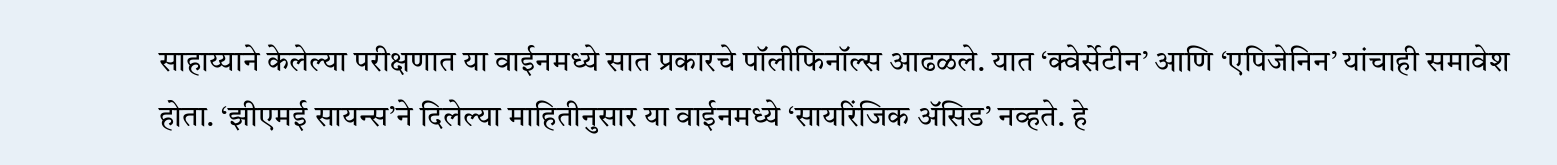साहाय्याने केलेल्या परीक्षणात या वाईनमध्ये सात प्रकारचे पॉलीफिनॉल्स आढळले. यात ‘क्वेर्सेटीन’ आणि ‘एपिजेनिन’ यांचाही समावेश होता. ‘झीएमई सायन्स’ने दिलेल्या माहितीनुसार या वाईनमध्ये ‘सायरिंजिक ॲसिड’ नव्हते. हे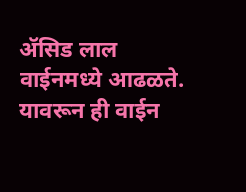ॲसिड लाल वाईनमध्ये आढळते. यावरून ही वाईन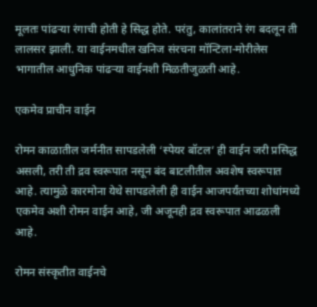मूलतः पांढऱ्या रंगाची होती हे सिद्ध होते. परंतु, कालांतराने रंग बदलून ती लालसर झाली. या वाईनमधील खनिज संरचना मॉन्टिला-मोरीलेस भागातील आधुनिक पांढऱ्या वाईनशी मिळतीजुळती आहे.

एकमेव प्राचीन वाईन

रोमन काळातील जर्मनीत सापडलेली ‘स्पेयर बॉटल’ ही वाईन जरी प्रसिद्ध असली, तरी ती द्रव स्वरूपात नसून बंद बाटलीतील अवशेष स्वरूपात आहे. त्यामुळे कारमोना येथे सापडलेली ही वाईन आजपर्यंतच्या शोधांमध्ये एकमेव अशी रोमन वाईन आहे, जी अजूनही द्रव स्वरूपात आढळली आहे.

रोमन संस्कृतीत वाईनचे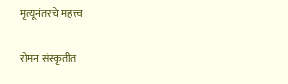मृत्यूनंतरचे महत्त्व

रोमन संस्कृतीत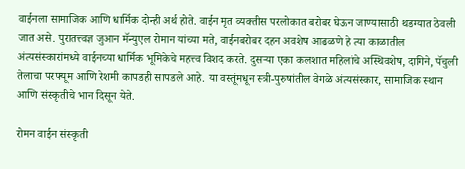वाईनला सामाजिक आणि धार्मिक दोन्ही अर्थ होते. वाईन मृत व्यक्तीस परलोकात बरोबर घेऊन जाण्यासाठी थडग्यात ठेवली जात असे. पुरातत्त्वज्ञ जुआन मॅन्युएल रोमान यांच्या मते, वाईनबरोबर दहन अवशेष आढळणे हे त्या काळातील अंत्यसंस्कारांमध्ये वाईनच्या धार्मिक भूमिकेचे महत्त्व विशद करते. दुसऱ्या एका कलशात महिलांचे अस्थिवशेष, दागिने, पॅचुली तेलाचा परफ्यूम आणि रेशमी कापडही सापडले आहे. या वस्तूंमधून स्त्री-पुरुषांतील वेगळे अंत्यसंस्कार, सामाजिक स्थान आणि संस्कृतीचे भान दिसून येते.

रोमन वाईन संस्कृती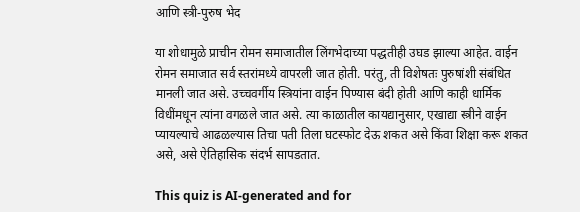आणि स्त्री-पुरुष भेद

या शोधामुळे प्राचीन रोमन समाजातील लिंगभेदाच्या पद्धतीही उघड झाल्या आहेत. वाईन रोमन समाजात सर्व स्तरांमध्ये वापरली जात होती. परंतु, ती विशेषतः पुरुषांशी संबंधित मानली जात असे. उच्चवर्गीय स्त्रियांना वाईन पिण्यास बंदी होती आणि काही धार्मिक विधींमधून त्यांना वगळले जात असे. त्या काळातील कायद्यानुसार, एखाद्या स्त्रीने वाईन प्यायल्याचे आढळल्यास तिचा पती तिला घटस्फोट देऊ शकत असे किंवा शिक्षा करू शकत असे, असे ऐतिहासिक संदर्भ सापडतात.

This quiz is AI-generated and for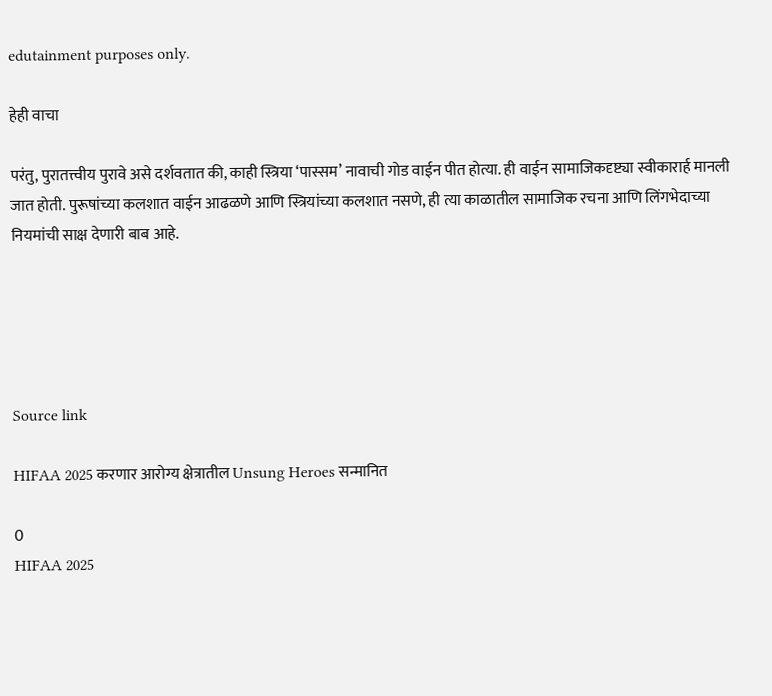edutainment purposes only.

हेही वाचा

परंतु, पुरातत्त्वीय पुरावे असे दर्शवतात की, काही स्त्रिया ‘पास्सम’ नावाची गोड वाईन पीत होत्या. ही वाईन सामाजिकदृष्ट्या स्वीकारार्ह मानली जात होती. पुरूषांच्या कलशात वाईन आढळणे आणि स्त्रियांच्या कलशात नसणे, ही त्या काळातील सामाजिक रचना आणि लिंगभेदाच्या नियमांची साक्ष देणारी बाब आहे.





Source link

HIFAA 2025 करणार आरोग्य क्षेत्रातील Unsung Heroes सन्मानित

0
HIFAA 2025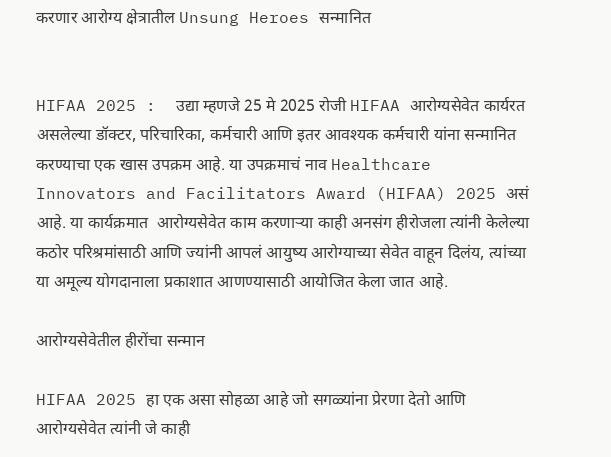करणार आरोग्य क्षेत्रातील Unsung Heroes सन्मानित


HIFAA 2025 :  उद्या म्हणजे 25 मे 2025 रोजी HIFAA आरोग्यसेवेत कार्यरत असलेल्या डॉक्टर, परिचारिका, कर्मचारी आणि इतर आवश्यक कर्मचारी यांना सन्मानित करण्याचा एक खास उपक्रम आहे. या उपक्रमाचं नाव Healthcare Innovators and Facilitators Award (HIFAA) 2025 असं आहे. या कार्यक्रमात  आरोग्यसेवेत काम करणाऱ्या काही अनसंग हीरोजला त्यांनी केलेल्या कठोर परिश्रमांसाठी आणि ज्यांनी आपलं आयुष्य आरोग्याच्या सेवेत वाहून दिलंय, त्यांच्या या अमूल्य योगदानाला प्रकाशात आणण्यासाठी आयोजित केला जात आहे.

आरोग्यसेवेतील हीरोंचा सन्मान

HIFAA 2025 हा एक असा सोहळा आहे जो सगळ्यांना प्रेरणा देतो आणि आरोग्यसेवेत त्यांनी जे काही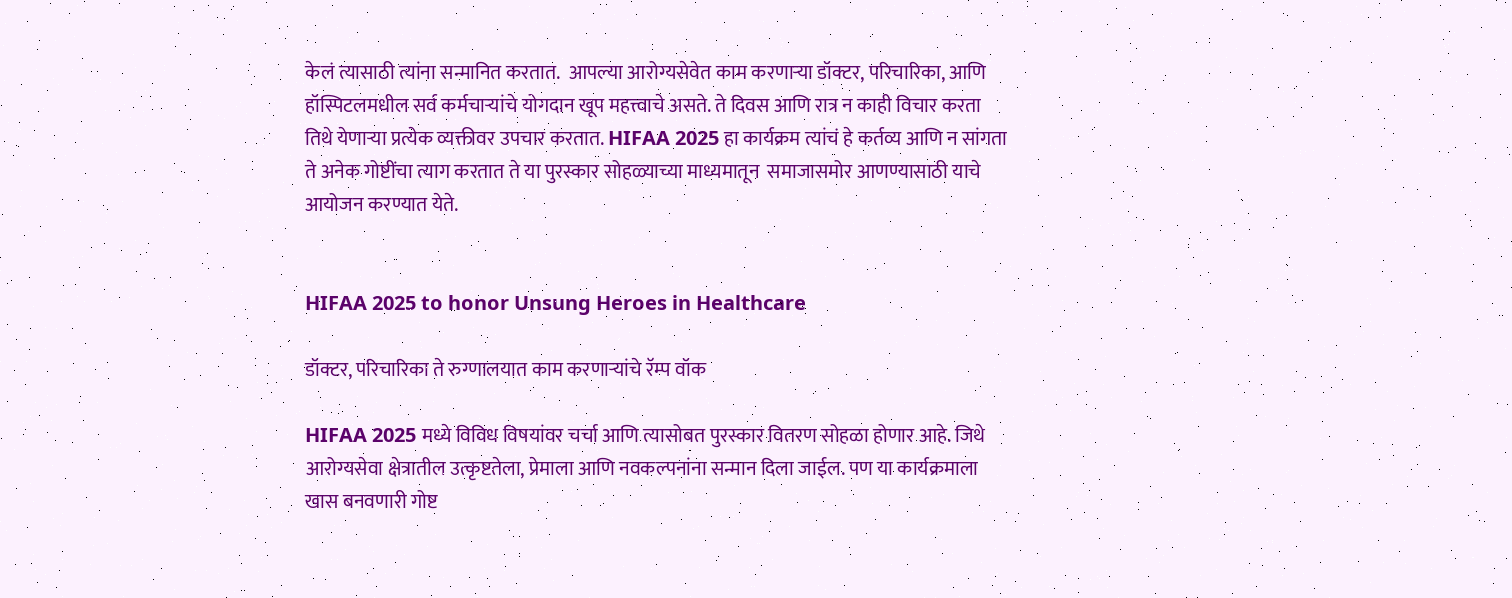केलं त्यासाठी त्यांना सन्मानित करतात.  आपल्या आरोग्यसेवेत काम करणाऱ्या डॉक्टर, परिचारिका, आणि हॉस्पिटलमधील सर्व कर्मचाऱ्यांचे योगदान खूप महत्त्वाचे असते. ते दिवस आणि रात्र न काही विचार करता तिथे येणाऱ्या प्रत्येक व्यक्तीवर उपचार करतात. HIFAA 2025 हा कार्यक्रम त्यांचं हे कर्तव्य आणि न सांगता ते अनेक गोष्टींचा त्याग करतात ते या पुरस्कार सोहळ्याच्या माध्यमातून  समाजासमोर आणण्यासाठी याचे आयोजन करण्यात येते.


HIFAA 2025 to honor Unsung Heroes in Healthcare

डॉक्टर, परिचारिका ते रुग्णालयात काम करणाऱ्यांचे रॅम्प वॉक

HIFAA 2025 मध्ये विविध विषयांवर चर्चा आणि त्यासोबत पुरस्कार वितरण सोहळा होणार आहे. जिथे आरोग्यसेवा क्षेत्रातील उत्कृष्टतेला, प्रेमाला आणि नवकल्पनांना सन्मान दिला जाईल. पण या कार्यक्रमाला खास बनवणारी गोष्ट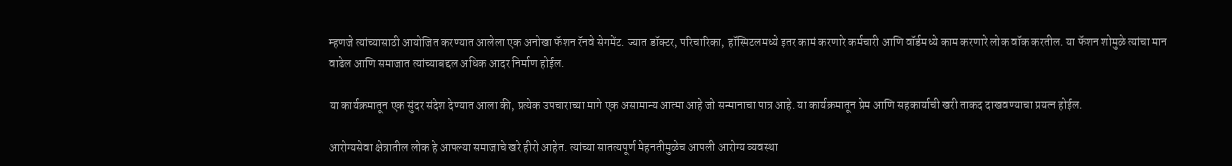म्हणजे त्यांच्यासाठी आयोजित करण्यात आलेला एक अनोखा फॅशन रॅनवे सेगमेंट. ज्यात डॉक्टर, परिचारिका, हॉस्पिटलमध्ये इतर कामं करणारे कर्मचारी आणि वॉर्डमध्ये काम करणारे लोक वॉक करतील. या फॅशन शोमुळे त्यांचा मान वाढेल आणि समाजात त्यांच्याबद्दल अधिक आदर निर्माण होईल.

या कार्यक्रमातून एक सुंदर संदेश देण्यात आला की, प्रत्येक उपचाराच्या मागे एक असामान्य आत्मा आहे जो सन्मानाचा पात्र आहे. या कार्यक्रमातून प्रेम आणि सहकार्याची खरी ताकद दाखवण्याचा प्रयत्न होईल.

आरोग्यसेवा क्षेत्रातील लोक हे आपल्या समाजाचे खरे हीरो आहेत. त्यांच्या सातत्यपूर्ण मेहनतीमुळेच आपली आरोग्य व्यवस्था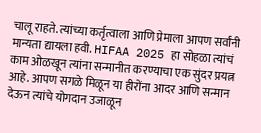चालू राहते. त्यांच्या कर्तृत्वाला आणि प्रेमाला आपण सर्वांनी मान्यता द्यायला हवी. HIFAA 2025 हा सोहळा त्यांचं काम ओळखून त्यांना सन्मानीत करण्याचा एक सुंदर प्रयत्न आहे. आपण सगळे मिळून या हीरोंना आदर आणि सन्मान देऊन त्यांचे योगदान उजाळून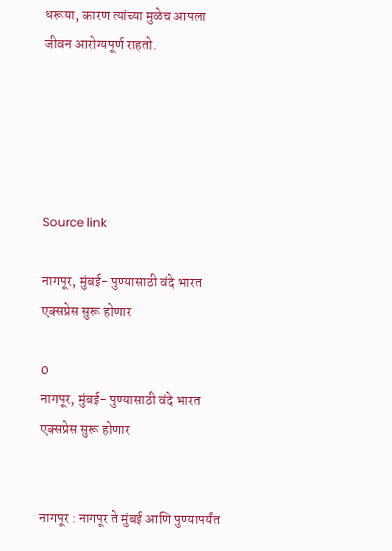धरूया, कारण त्यांच्या मुळेच आपला जीवन आरोग्यपूर्ण राहतो.





Source link

नागपूर, मुंबई- पुण्यासाठी वंदे भारत एक्सप्रेस सुरू होणार

0
नागपूर, मुंबई- पुण्यासाठी वंदे भारत एक्सप्रेस सुरू होणार


नागपूर : नागपूर ते मुंबई आणि पुण्यापर्यंत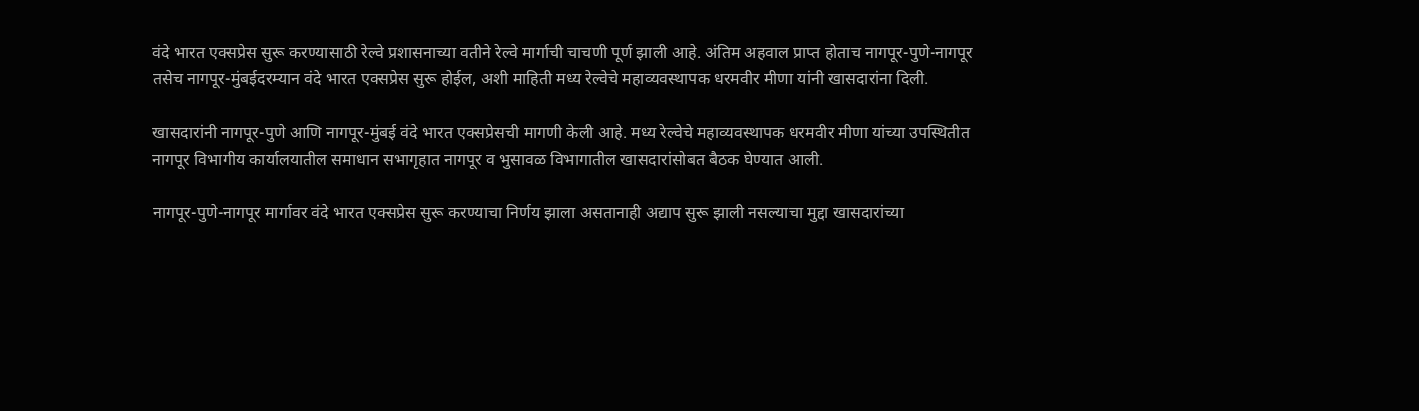वंदे भारत एक्सप्रेस सुरू करण्यासाठी रेल्वे प्रशासनाच्या वतीने रेल्वे मार्गाची चाचणी पूर्ण झाली आहे. अंतिम अहवाल प्राप्त होताच नागपूर-पुणे-नागपूर तसेच नागपूर-मुंबईदरम्यान वंदे भारत एक्सप्रेस सुरू होईल, अशी माहिती मध्य रेल्वेचे महाव्यवस्थापक धरमवीर मीणा यांनी खासदारांना दिली.

खासदारांनी नागपूर-पुणे आणि नागपूर-मुंबई वंदे भारत एक्सप्रेसची मागणी केली आहे. मध्य रेल्वेचे महाव्यवस्थापक धरमवीर मीणा यांच्या उपस्थितीत नागपूर विभागीय कार्यालयातील समाधान सभागृहात नागपूर व भुसावळ विभागातील खासदारांसोबत बैठक घेण्यात आली.

नागपूर-पुणे-नागपूर मार्गावर वंदे भारत एक्सप्रेस सुरू करण्याचा निर्णय झाला असतानाही अद्याप सुरू झाली नसल्याचा मुद्दा खासदारांच्या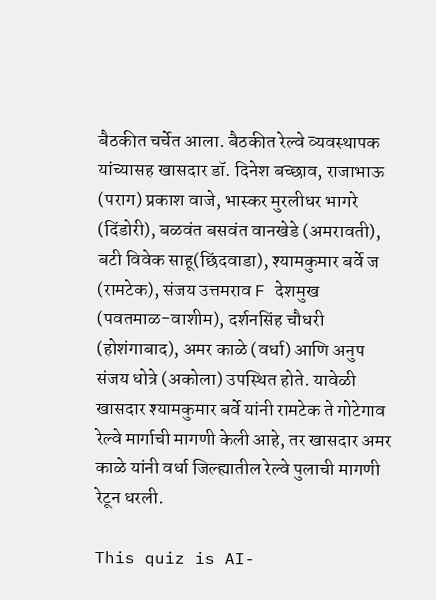बैठकीत चर्चेत आला. बैठकीत रेल्वे व्यवस्थापक यांच्यासह खासदार डॉ. दिनेश बच्छाव, राजाभाऊ (पराग) प्रकाश वाजे, भास्कर मुरलीधर भागरे (दिंडोरी), बळवंत बसवंत वानखेडे (अमरावती), बटी विवेक साहू(छिंदवाडा), श्यामकुमार बर्वे ज (रामटेक), संजय उत्तमराव F देशमुख (पवतमाळ-वाशीम), दर्शनसिंह चौधरी (होशंगाबाद), अमर काळे (वर्धा) आणि अनुप संजय धोत्रे (अकोला) उपस्थित होते. यावेळी खासदार श्यामकुमार बर्वे यांनी रामटेक ते गोटेगाव रेल्वे मार्गाची मागणी केली आहे, तर खासदार अमर काळे यांनी वर्धा जिल्ह्यातील रेल्वे पुलाची मागणी रेटून धरली.

This quiz is AI-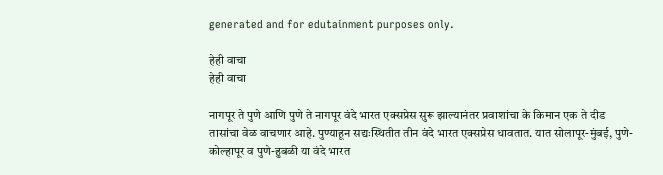generated and for edutainment purposes only.

हेही वाचा
हेही वाचा

नागपूर ते पुणे आणि पुणे ते नागपूर वंदे भारत एक्सप्रेस सुरू झाल्यानंतर प्रवाशांचा के किमान एक ते दीड तासांचा वेळ वाचणार आहे. पुण्याहून सद्यःस्थितीत तीन वंदे भारत एक्सप्रेस धावतात. यात सोलापूर-मुंबई, पुणे-कोल्हापूर व पुणे-हुबळी या वंदे भारत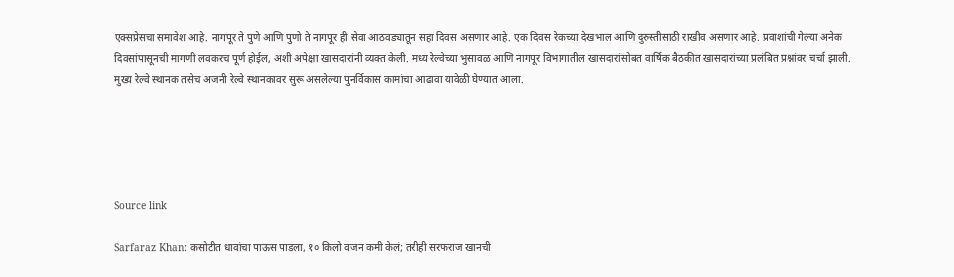एक्सप्रेसचा समावेश आहे. नागपूर ते पुणे आणि पुणो ते नागपूर ही सेवा आठवड्यातून सहा दिवस असणार आहे. एक दिवस रेकच्या देखभाल आणि दुरुस्तीसाठी राखीव असणार आहे. प्रवाशांची गेल्या अनेक दिवसांपासूनची मागणी लवकरच पूर्ण होईल, अशी अपेक्षा खासदारांनी व्यक्त केली. मध्य रेल्वेच्या भुसावळ आणि नागपूर विभागातील खासदारांसोबत वार्षिक बैठकीत खासदारांच्या प्रलंबित प्रश्नांवर चर्चा झाली. मुख्य रेल्वे स्थानक तसेच अजनी रेल्वे स्थानकावर सुरू असलेल्या पुनर्विकास कामांचा आढावा यावेळी घेण्यात आला.





Source link

Sarfaraz Khan: कसोटीत धावांचा पाऊस पाडला, १० किलो वजन कमी केलं; तरीही सरफराज खानची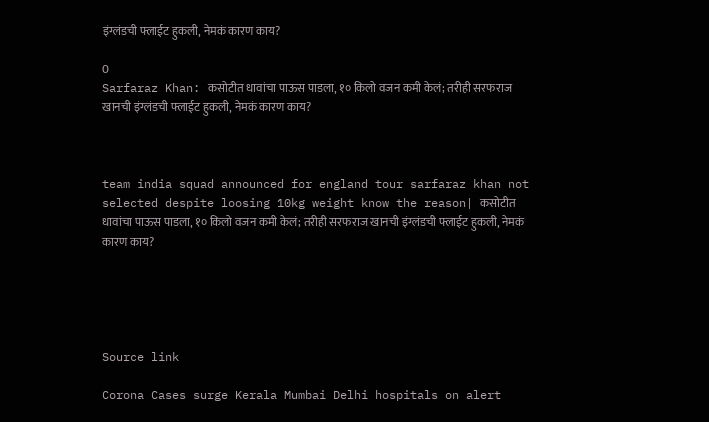इंग्लंडची फ्लाईट हुकली, नेमकं कारण काय?

0
Sarfaraz Khan: कसोटीत धावांचा पाऊस पाडला, १० किलो वजन कमी केलं; तरीही सरफराज खानची इंग्लंडची फ्लाईट हुकली, नेमकं कारण काय?



team india squad announced for england tour sarfaraz khan not selected despite loosing 10kg weight know the reason| कसोटीत धावांचा पाऊस पाडला, १० किलो वजन कमी केलं; तरीही सरफराज खानची इंग्लंडची फ्लाईट हुकली, नेमकं कारण काय?





Source link

Corona Cases surge Kerala Mumbai Delhi hospitals on alert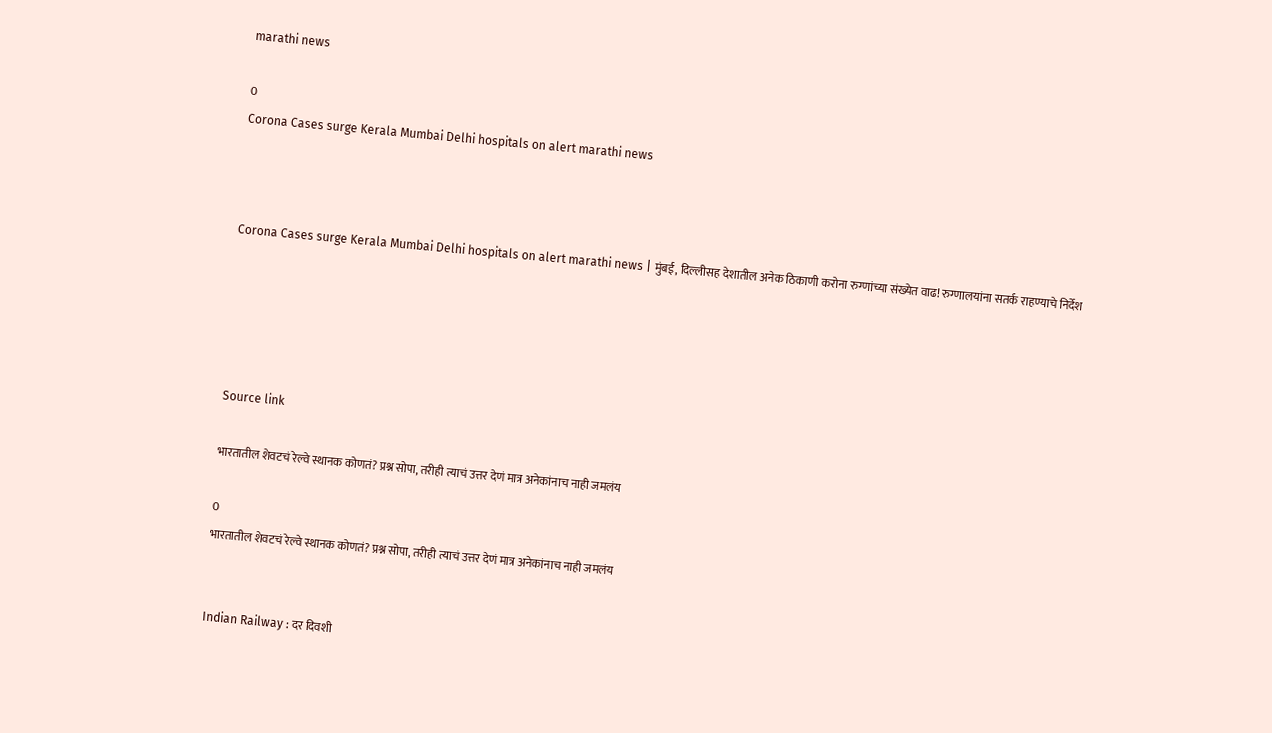marathi news

0
Corona Cases surge Kerala Mumbai Delhi hospitals on alert marathi news



Corona Cases surge Kerala Mumbai Delhi hospitals on alert marathi news | मुंबई, दिल्लीसह देशातील अनेक ठिकाणी करोना रुग्णांच्या संख्येत वाढ! रुग्णालयांना सतर्क राहण्याचे निर्देश





Source link

भारतातील शेवटचं रेल्वे स्थानक कोणतं? प्रश्न सोपा, तरीही त्याचं उत्तर देणं मात्र अनेकांनाच नाही जमलंय

0
भारतातील शेवटचं रेल्वे स्थानक कोणतं? प्रश्न सोपा, तरीही त्याचं उत्तर देणं मात्र अनेकांनाच नाही जमलंय


Indian Railway : दर दिवशी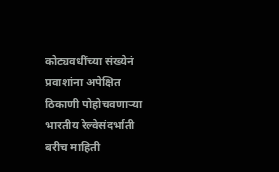कोट्यवधींच्या संख्येनं प्रवाशांना अपेक्षित ठिकाणी पोहोचवणाऱ्या भारतीय रेल्वेसंदर्भाती बरीच माहिती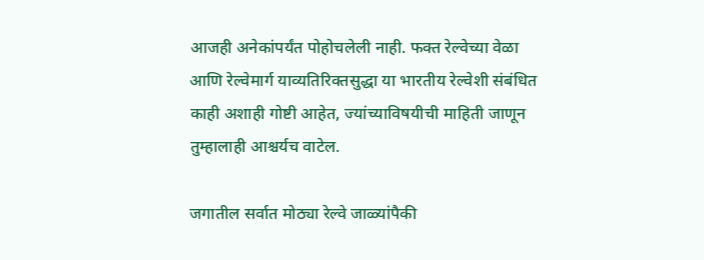आजही अनेकांपर्यंत पोहोचलेली नाही. फक्त रेल्वेच्या वेळा आणि रेल्वेमार्ग याव्यतिरिक्तसुद्धा या भारतीय रेल्वेशी संबंधित काही अशाही गोष्टी आहेत, ज्यांच्याविषयीची माहिती जाणून तुम्हालाही आश्चर्यच वाटेल.

जगातील सर्वात मोठ्या रेल्वे जाळ्यांपैकी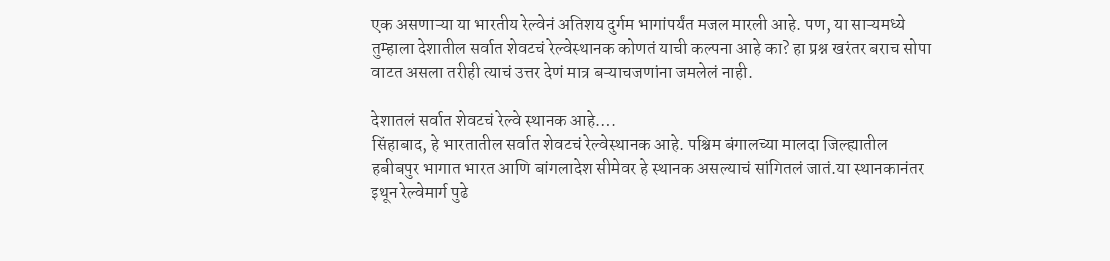एक असणाऱ्या या भारतीय रेल्वेनं अतिशय दुर्गम भागांपर्यंत मजल मारली आहे. पण, या साऱ्यमध्ये तुम्हाला देशातील सर्वात शेवटचं रेल्वेस्थानक कोणतं याची कल्पना आहे का? हा प्रश्न खरंतर बराच सोपा वाटत असला तरीही त्याचं उत्तर देणं मात्र बऱ्याचजणांना जमलेलं नाही.

देशातलं सर्वात शेवटचं रेल्वे स्थानक आहे….
सिंहाबाद, हे भारतातील सर्वात शेवटचं रेल्वेस्थानक आहे. पश्चिम बंगालच्या मालदा जिल्ह्यातील हबीबपुर भागात भारत आणि बांगलादेश सीमेवर हे स्थानक असल्याचं सांगितलं जातं.या स्थानकानंतर इथून रेल्वेमार्ग पुढे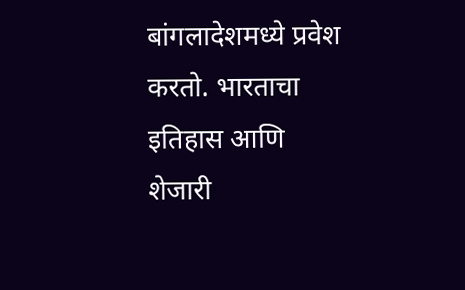बांगलादेशमध्ये प्रवेश करतो. भारताचा इतिहास आणि शेजारी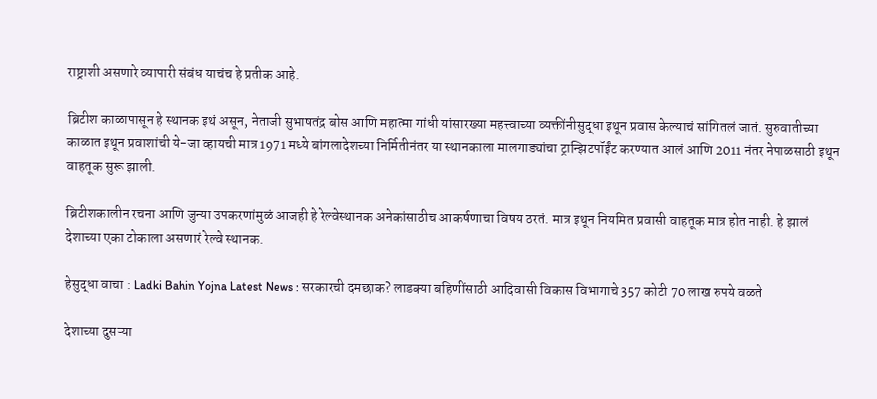राष्ट्राशी असणारे व्यापारी संबंध याचंच हे प्रतीक आहे.

ब्रिटीश काळापासून हे स्थानक इथं असून, नेताजी सुभाषतंद्र बोस आणि महात्मा गांधी यांसारख्या महत्त्वाच्या व्यक्तींनीसुद्धा इथून प्रवास केल्याचं सांगितलं जातं. सुरुवातीच्या काळात इथून प्रवाशांची ये-जा व्हायची मात्र 1971 मध्ये बांगलादेशच्या निर्मितीनंतर या स्थानकाला मालगाड्यांचा ट्रान्झिटपॉईंट करण्यात आलं आणि 2011 नंतर नेपाळसाठी इथून वाहतूक सुरू झाली.

ब्रिटीशकालीन रचना आणि जुन्या उपकरणांमुळं आजही हे रेल्वेस्थानक अनेकांसाठीच आकर्षणाचा विषय ठरतं. मात्र इथून नियमित प्रवासी वाहतूक मात्र होत नाही. हे झालं देशाच्या एका टोकाला असणारं रेल्वे स्थानक.

हेसुद्धा वाचा : Ladki Bahin Yojna Latest News : सरकारची दमछाक? लाडक्या बहिणींसाठी आदिवासी विकास विभागाचे 357 कोटी 70 लाख रुपये वळते

देशाच्या दुसऱ्या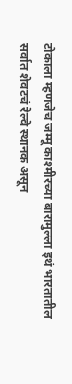टोकाला म्हणजेच जम्मू काश्मीरच्या बारामुल्ला इथं भारतातील सर्वात शेवटचं रेल्वे स्थानक असून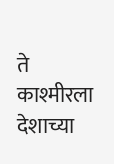ते काश्मीरला देशाच्या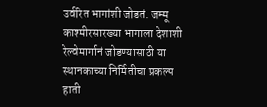उर्वरित भागांशी जोडतं. जम्मू काश्मीरसारख्या भागाला देशाशी रेल्वेमार्गानं जोडण्यासाठी या स्थानकाच्या निर्मितीचा प्रकल्प हाती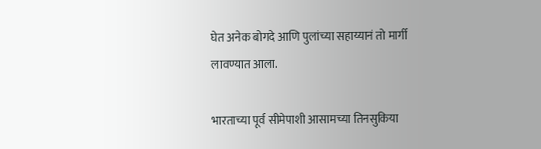घेत अनेक बोगदे आणि पुलांच्या सहाय्यानं तो मार्गी लावण्यात आला.

भारताच्या पूर्व सीमेपाशी आसामच्या तिनसुकिया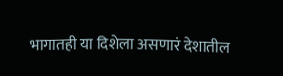भागातही या दिशेला असणारं देशातील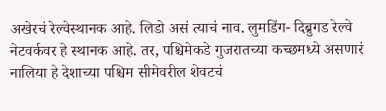अखेरचं रेल्वेस्थानक आहे. लिडो असं त्याचं नाव. लुमडिंग- दिब्रुगड रेल्वे नेटवर्कवर हे स्थानक आहे. तर, पश्चिमेकडे गुजरातच्या कच्छमध्ये असणारं नालिया हे देशाच्या पश्चिम सीमेवरील शेवटचं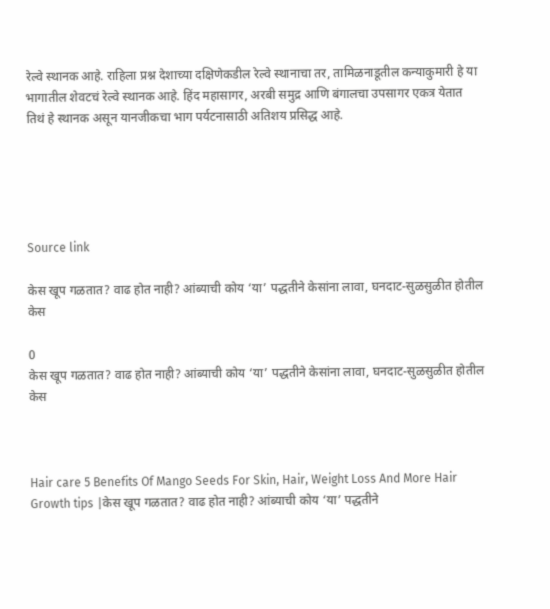रेल्वे स्थानक आहे. राहिला प्रश्न देशाच्या दक्षिणेकडील रेल्वे स्थानाचा तर, तामिळनाडूतील कन्याकुमारी हे या भागातील शेवटचं रेल्वे स्थानक आहे. हिंद महासागर, अरबी समुद्र आणि बंगालचा उपसागर एकत्र येतात तिथं हे स्थानक असून यानजीकचा भाग पर्यटनासाठी अतिशय प्रसिद्ध आहे.





Source link

केस खूप गळतात? वाढ होत नाही? आंब्याची कोय ‘या’ पद्धतीने केसांना लावा, घनदाट-सुळसुळीत होतील केस

0
केस खूप गळतात? वाढ होत नाही? आंब्याची कोय ‘या’ पद्धतीने केसांना लावा, घनदाट-सुळसुळीत होतील केस



Hair care 5 Benefits Of Mango Seeds For Skin, Hair, Weight Loss And More Hair Growth tips |केस खूप गळतात? वाढ होत नाही? आंब्याची कोय ‘या’ पद्धतीने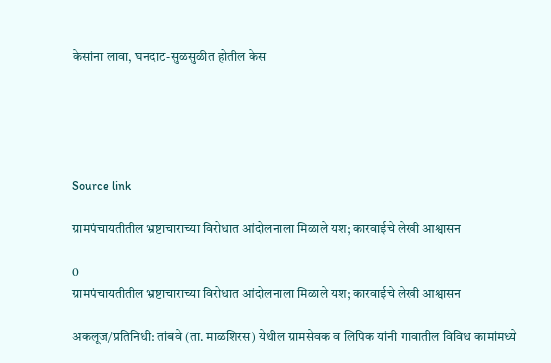केसांना लावा, घनदाट-सुळसुळीत होतील केस





Source link

ग्रामपंचायतीतील भ्रष्टाचाराच्या विरोधात आंदोलनाला मिळाले यश; कारवाईचे लेखी आश्वासन

0
ग्रामपंचायतीतील भ्रष्टाचाराच्या विरोधात आंदोलनाला मिळाले यश; कारवाईचे लेखी आश्वासन

अकलूज/प्रतिनिधी: तांबवे (ता. माळशिरस) येथील ग्रामसेवक व लिपिक यांनी गावातील विविध कामांमध्ये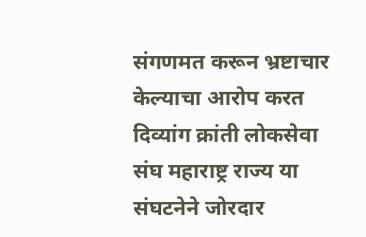संगणमत करून भ्रष्टाचार केल्याचा आरोप करत दिव्यांग क्रांती लोकसेवा संघ महाराष्ट्र राज्य या संघटनेने जोरदार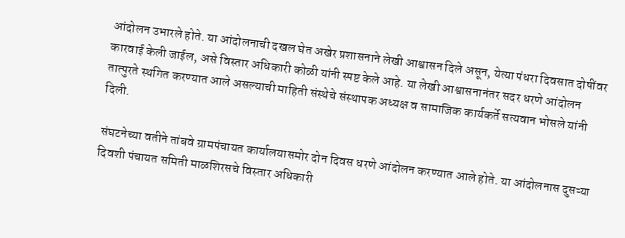आंदोलन उभारले होते. या आंदोलनाची दखल घेत अखेर प्रशासनाने लेखी आश्वासन दिले असून, येत्या पंधरा दिवसात दोषींवर कारवाई केली जाईल, असे विस्तार अधिकारी कोळी यांनी स्पष्ट केले आहे. या लेखी आश्वासनानंतर सदर धरणे आंदोलन तात्पुरते स्थगित करण्यात आले असल्याची माहिती संस्थेचे संस्थापक अध्यक्ष व सामाजिक कार्यकर्ते सत्यवान भोसले यांनी दिली.

संघटनेच्या वतीने तांबवे ग्रामपंचायत कार्यालयासमोर दोन दिवस धरणे आंदोलन करण्यात आले होते. या आंदोलनास दुसऱ्या दिवशी पंचायत समिती माळशिरसचे विस्तार अधिकारी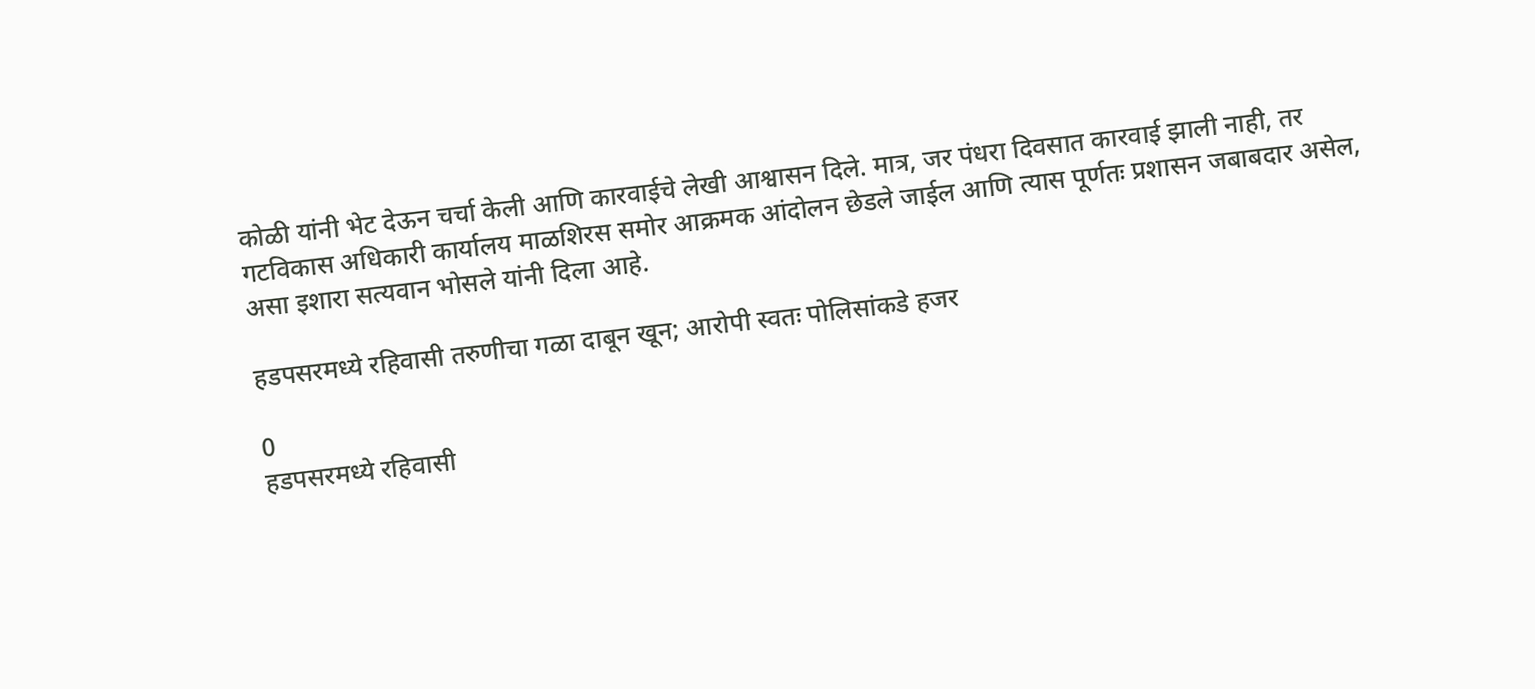कोळी यांनी भेट देऊन चर्चा केली आणि कारवाईचे लेखी आश्वासन दिले. मात्र, जर पंधरा दिवसात कारवाई झाली नाही, तर गटविकास अधिकारी कार्यालय माळशिरस समोर आक्रमक आंदोलन छेडले जाईल आणि त्यास पूर्णतः प्रशासन जबाबदार असेल, असा इशारा सत्यवान भोसले यांनी दिला आहे.

हडपसरमध्ये रहिवासी तरुणीचा गळा दाबून खून; आरोपी स्वतः पोलिसांकडे हजर

0
हडपसरमध्ये रहिवासी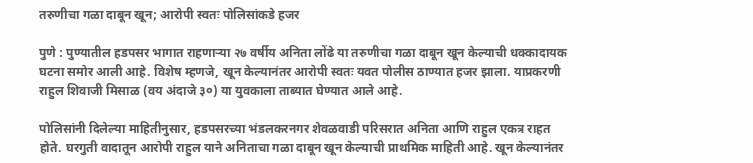तरुणीचा गळा दाबून खून; आरोपी स्वतः पोलिसांकडे हजर

पुणे : पुण्यातील हडपसर भागात राहणाऱ्या २७ वर्षीय अनिता लोंढे या तरुणीचा गळा दाबून खून केल्याची धक्कादायक घटना समोर आली आहे. विशेष म्हणजे, खून केल्यानंतर आरोपी स्वतः यवत पोलीस ठाण्यात हजर झाला. याप्रकरणी राहुल शिवाजी मिसाळ (वय अंदाजे ३०) या युवकाला ताब्यात घेण्यात आले आहे.

पोलिसांनी दिलेल्या माहितीनुसार, हडपसरच्या भंडलकरनगर शेवळवाडी परिसरात अनिता आणि राहुल एकत्र राहत होते. घरगुती वादातून आरोपी राहुल याने अनिताचा गळा दाबून खून केल्याची प्राथमिक माहिती आहे. खून केल्यानंतर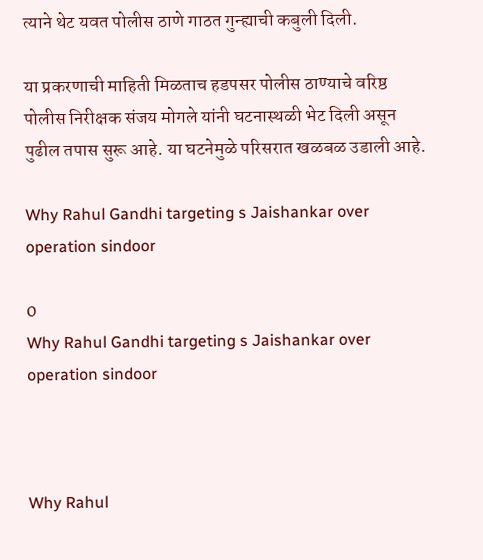त्याने थेट यवत पोलीस ठाणे गाठत गुन्ह्याची कबुली दिली.

या प्रकरणाची माहिती मिळताच हडपसर पोलीस ठाण्याचे वरिष्ठ पोलीस निरीक्षक संजय मोगले यांनी घटनास्थळी भेट दिली असून पुढील तपास सुरू आहे. या घटनेमुळे परिसरात खळबळ उडाली आहे.

Why Rahul Gandhi targeting s Jaishankar over operation sindoor

0
Why Rahul Gandhi targeting s Jaishankar over operation sindoor



Why Rahul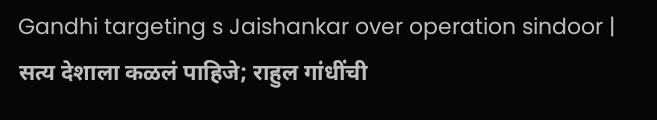Gandhi targeting s Jaishankar over operation sindoor | सत्य देशाला कळलं पाहिजे; राहुल गांधींची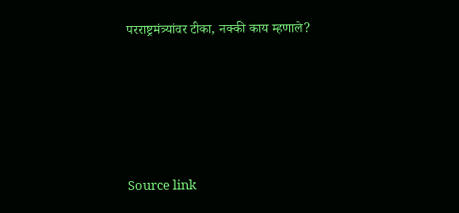परराष्ट्रमंत्र्यांवर टीका, नक्की काय म्हणाले?





Source link